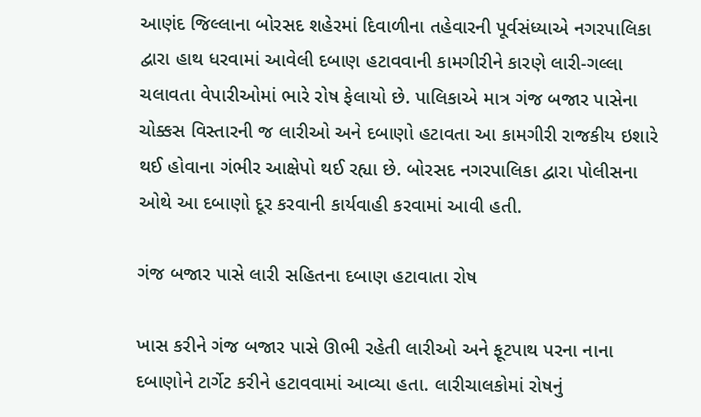આણંદ જિલ્લાના બોરસદ શહેરમાં દિવાળીના તહેવારની પૂર્વસંધ્યાએ નગરપાલિકા દ્વારા હાથ ધરવામાં આવેલી દબાણ હટાવવાની કામગીરીને કારણે લારી-ગલ્લા ચલાવતા વેપારીઓમાં ભારે રોષ ફેલાયો છે. પાલિકાએ માત્ર ગંજ બજાર પાસેના ચોક્કસ વિસ્તારની જ લારીઓ અને દબાણો હટાવતા આ કામગીરી રાજકીય ઇશારે થઈ હોવાના ગંભીર આક્ષેપો થઈ રહ્યા છે. બોરસદ નગરપાલિકા દ્વારા પોલીસના ઓથે આ દબાણો દૂર કરવાની કાર્યવાહી કરવામાં આવી હતી.

ગંજ બજાર પાસે લારી સહિતના દબાણ હટાવાતા રોષ

ખાસ કરીને ગંજ બજાર પાસે ઊભી રહેતી લારીઓ અને ફૂટપાથ પરના નાના દબાણોને ટાર્ગેટ કરીને હટાવવામાં આવ્યા હતા. લારીચાલકોમાં રોષનું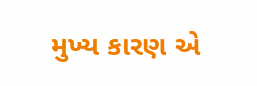મુખ્ય કારણ એ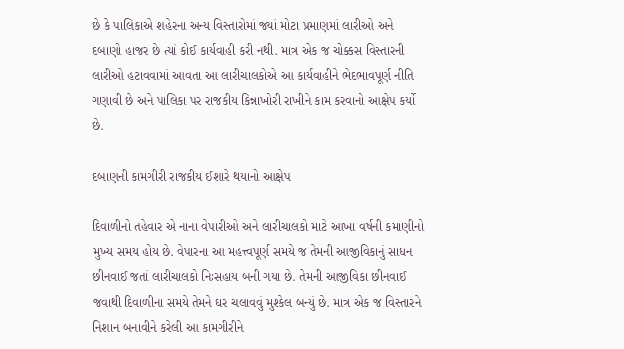છે કે પાલિકાએ શહેરના અન્ય વિસ્તારોમાં જ્યાં મોટા પ્રમાણમાં લારીઓ અને દબાણો હાજર છે ત્યાં કોઈ કાર્યવાહી કરી નથી. માત્ર એક જ ચોક્કસ વિસ્તારની લારીઓ હટાવવામાં આવતા આ લારીચાલકોએ આ કાર્યવાહીને ભેદભાવપૂર્ણ નીતિ ગણાવી છે અને પાલિકા પર રાજકીય કિન્નાખોરી રાખીને કામ કરવાનો આક્ષેપ કર્યો છે.

દબાણની કામગીરી રાજકીય ઈશારે થયાનો આક્ષેપ

દિવાળીનો તહેવાર એ નાના વેપારીઓ અને લારીચાલકો માટે આખા વર્ષની કમાણીનો મુખ્ય સમય હોય છે. વેપારના આ મહત્ત્વપૂર્ણ સમયે જ તેમની આજીવિકાનું સાધન છીનવાઈ જતાં લારીચાલકો નિઃસહાય બની ગયા છે. તેમની આજીવિકા છીનવાઈ જવાથી દિવાળીના સમયે તેમને ઘર ચલાવવું મુશ્કેલ બન્યું છે. માત્ર એક જ વિસ્તારને નિશાન બનાવીને કરેલી આ કામગીરીને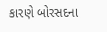કારણે બોરસદના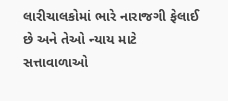લારીચાલકોમાં ભારે નારાજગી ફેલાઈ છે અને તેઓ ન્યાય માટે સત્તાવાળાઓ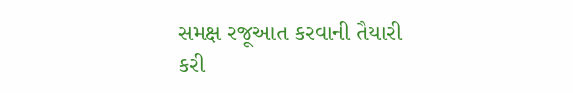સમક્ષ રજૂઆત કરવાની તૈયારી કરી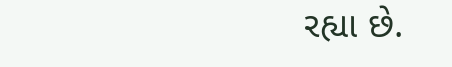રહ્યા છે.